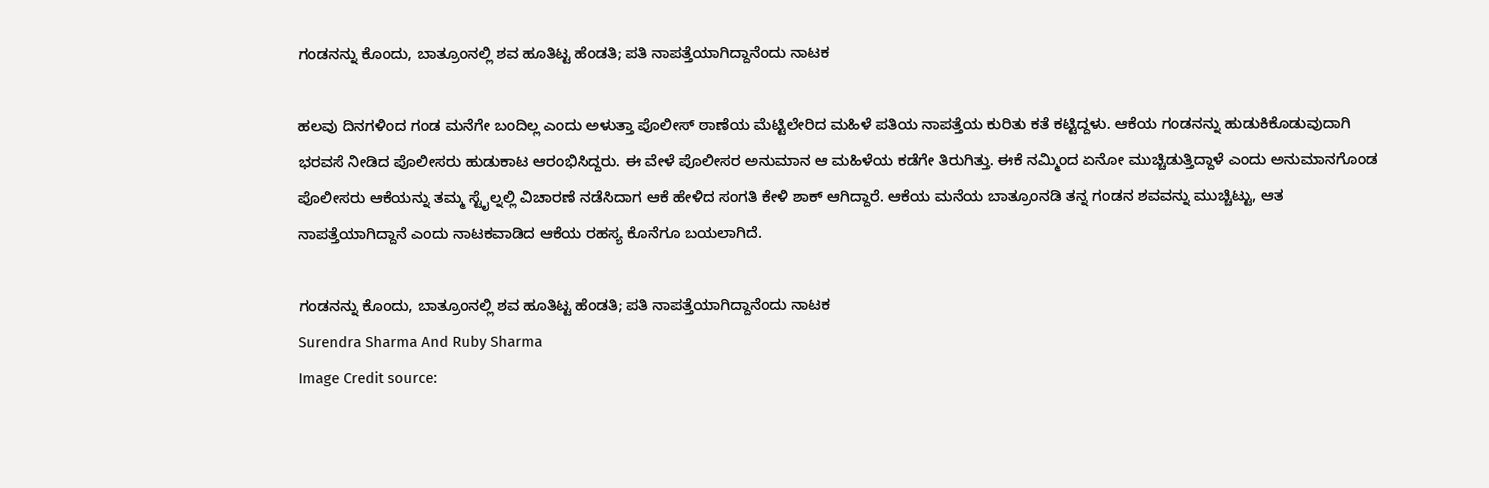ಗಂಡನನ್ನು ಕೊಂದು, ಬಾತ್ರೂಂನಲ್ಲಿ ಶವ ಹೂತಿಟ್ಟ ಹೆಂಡತಿ; ಪತಿ ನಾಪತ್ತೆಯಾಗಿದ್ದಾನೆಂದು ನಾಟಕ

ಹಲವು ದಿನಗಳಿಂದ ಗಂಡ ಮನೆಗೇ ಬಂದಿಲ್ಲ ಎಂದು ಅಳುತ್ತಾ ಪೊಲೀಸ್ ಠಾಣೆಯ ಮೆಟ್ಟಿಲೇರಿದ ಮಹಿಳೆ ಪತಿಯ ನಾಪತ್ತೆಯ ಕುರಿತು ಕತೆ ಕಟ್ಟಿದ್ದಳು. ಆಕೆಯ ಗಂಡನನ್ನು ಹುಡುಕಿಕೊಡುವುದಾಗಿ ಭರವಸೆ ನೀಡಿದ ಪೊಲೀಸರು ಹುಡುಕಾಟ ಆರಂಭಿಸಿದ್ದರು. ಈ ವೇಳೆ ಪೊಲೀಸರ ಅನುಮಾನ ಆ ಮಹಿಳೆಯ ಕಡೆಗೇ ತಿರುಗಿತ್ತು. ಈಕೆ ನಮ್ಮಿಂದ ಏನೋ ಮುಚ್ಚಿಡುತ್ತಿದ್ದಾಳೆ ಎಂದು ಅನುಮಾನಗೊಂಡ ಪೊಲೀಸರು ಆಕೆಯನ್ನು ತಮ್ಮ ಸ್ಟೈಲ್ನಲ್ಲಿ ವಿಚಾರಣೆ ನಡೆಸಿದಾಗ ಆಕೆ ಹೇಳಿದ ಸಂಗತಿ ಕೇಳಿ ಶಾಕ್ ಆಗಿದ್ದಾರೆ. ಆಕೆಯ ಮನೆಯ ಬಾತ್ರೂಂನಡಿ ತನ್ನ ಗಂಡನ ಶವವನ್ನು ಮುಚ್ಚಿಟ್ಟು, ಆತ ನಾಪತ್ತೆಯಾಗಿದ್ದಾನೆ ಎಂದು ನಾಟಕವಾಡಿದ ಆಕೆಯ ರಹಸ್ಯ ಕೊನೆಗೂ ಬಯಲಾಗಿದೆ.

ಗಂಡನನ್ನು ಕೊಂದು, ಬಾತ್ರೂಂನಲ್ಲಿ ಶವ ಹೂತಿಟ್ಟ ಹೆಂಡತಿ; ಪತಿ ನಾಪತ್ತೆಯಾಗಿದ್ದಾನೆಂದು ನಾಟಕ
Surendra Sharma And Ruby Sharma
Image Credit source: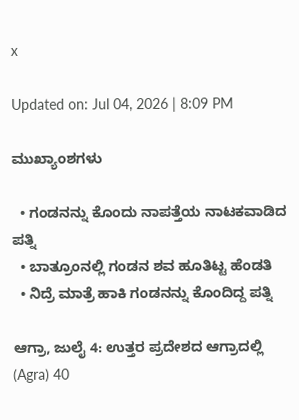x

Updated on: Jul 04, 2026 | 8:09 PM

ಮುಖ್ಯಾಂಶಗಳು

  • ಗಂಡನನ್ನು ಕೊಂದು ನಾಪತ್ತೆಯ ನಾಟಕವಾಡಿದ ಪತ್ನಿ
  • ಬಾತ್ರೂಂನಲ್ಲಿ ಗಂಡನ ಶವ ಹೂತಿಟ್ಟ ಹೆಂಡತಿ
  • ನಿದ್ರೆ ಮಾತ್ರೆ ಹಾಕಿ ಗಂಡನನ್ನು ಕೊಂದಿದ್ದ ಪತ್ನಿ

ಆಗ್ರಾ, ಜುಲೈ 4: ಉತ್ತರ ಪ್ರದೇಶದ ಆಗ್ರಾದಲ್ಲಿ (Agra) 40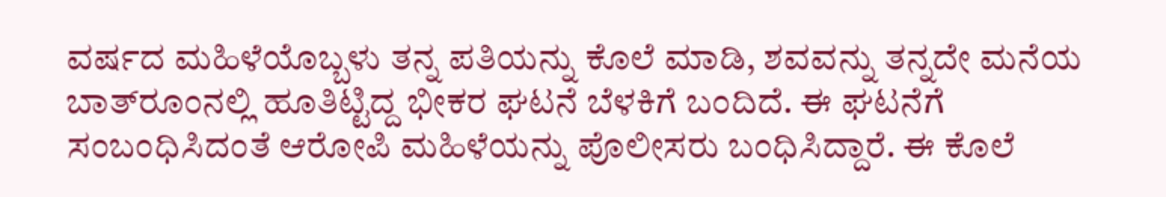ವರ್ಷದ ಮಹಿಳೆಯೊಬ್ಬಳು ತನ್ನ ಪತಿಯನ್ನು ಕೊಲೆ ಮಾಡಿ, ಶವವನ್ನು ತನ್ನದೇ ಮನೆಯ ಬಾತ್‌ರೂಂನಲ್ಲಿ ಹೂತಿಟ್ಟಿದ್ದ ಭೀಕರ ಘಟನೆ ಬೆಳಕಿಗೆ ಬಂದಿದೆ. ಈ ಘಟನೆಗೆ ಸಂಬಂಧಿಸಿದಂತೆ ಆರೋಪಿ ಮಹಿಳೆಯನ್ನು ಪೊಲೀಸರು ಬಂಧಿಸಿದ್ದಾರೆ. ಈ ಕೊಲೆ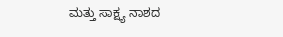ಮತ್ತು ಸಾಕ್ಷ್ಯ ನಾಶದ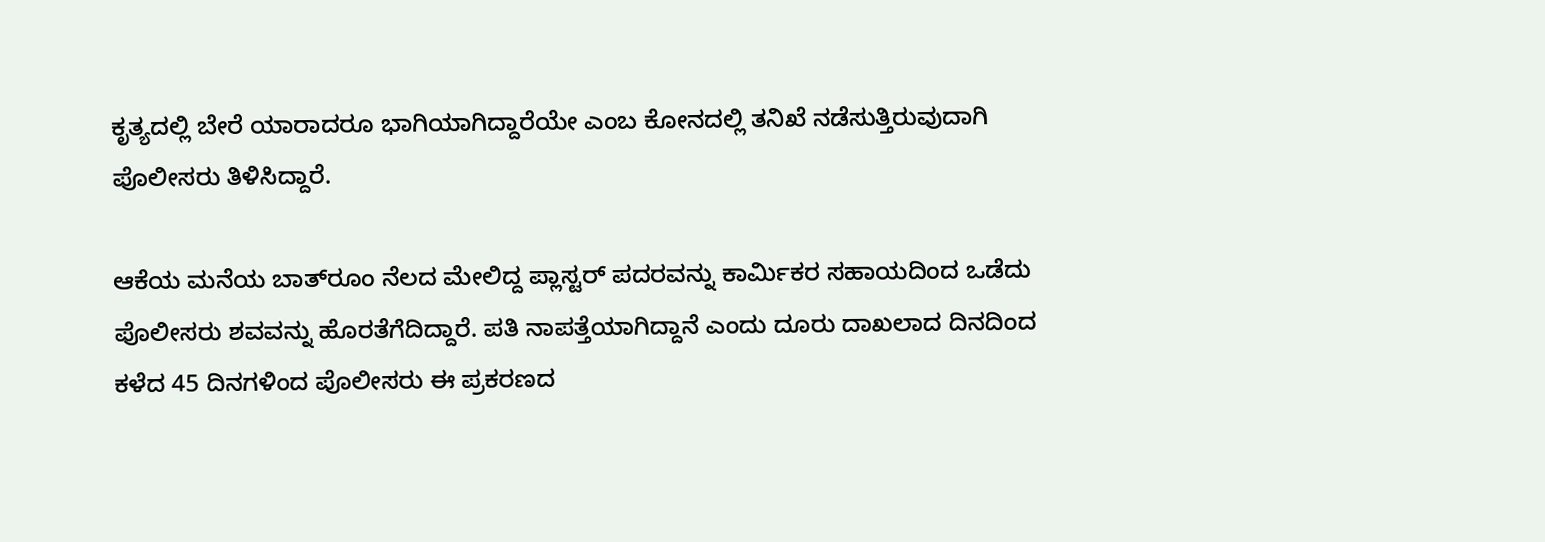ಕೃತ್ಯದಲ್ಲಿ ಬೇರೆ ಯಾರಾದರೂ ಭಾಗಿಯಾಗಿದ್ದಾರೆಯೇ ಎಂಬ ಕೋನದಲ್ಲಿ ತನಿಖೆ ನಡೆಸುತ್ತಿರುವುದಾಗಿ ಪೊಲೀಸರು ತಿಳಿಸಿದ್ದಾರೆ.

ಆಕೆಯ ಮನೆಯ ಬಾತ್‌ರೂಂ ನೆಲದ ಮೇಲಿದ್ದ ಪ್ಲಾಸ್ಟರ್ ಪದರವನ್ನು ಕಾರ್ಮಿಕರ ಸಹಾಯದಿಂದ ಒಡೆದು ಪೊಲೀಸರು ಶವವನ್ನು ಹೊರತೆಗೆದಿದ್ದಾರೆ. ಪತಿ ನಾಪತ್ತೆಯಾಗಿದ್ದಾನೆ ಎಂದು ದೂರು ದಾಖಲಾದ ದಿನದಿಂದ ಕಳೆದ 45 ದಿನಗಳಿಂದ ಪೊಲೀಸರು ಈ ಪ್ರಕರಣದ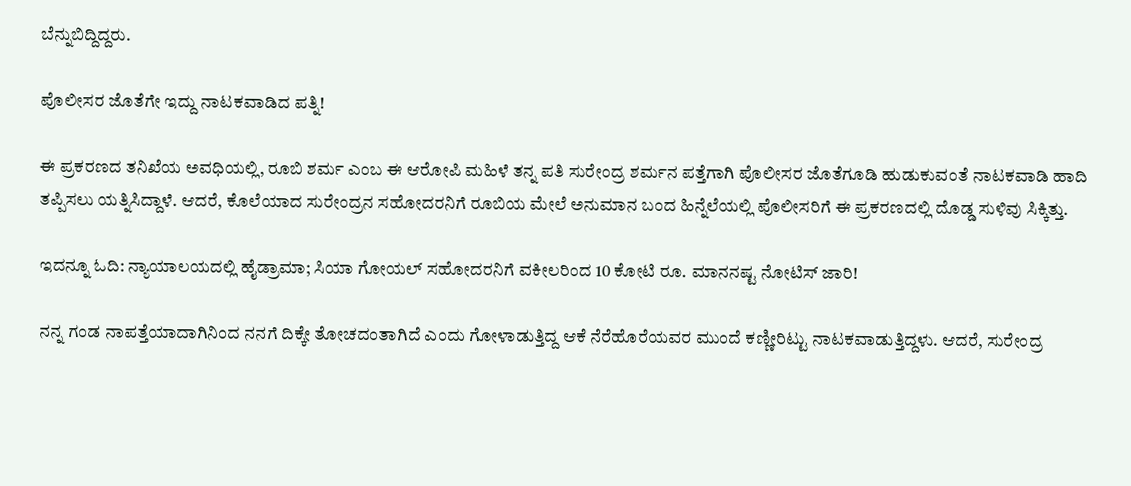ಬೆನ್ನುಬಿದ್ದಿದ್ದರು.

ಪೊಲೀಸರ ಜೊತೆಗೇ ಇದ್ದು ನಾಟಕವಾಡಿದ ಪತ್ನಿ!

ಈ ಪ್ರಕರಣದ ತನಿಖೆಯ ಅವಧಿಯಲ್ಲಿ, ರೂಬಿ ಶರ್ಮ ಎಂಬ ಈ ಆರೋಪಿ ಮಹಿಳೆ ತನ್ನ ಪತಿ ಸುರೇಂದ್ರ ಶರ್ಮನ ಪತ್ತೆಗಾಗಿ ಪೊಲೀಸರ ಜೊತೆಗೂಡಿ ಹುಡುಕುವಂತೆ ನಾಟಕವಾಡಿ ಹಾದಿ ತಪ್ಪಿಸಲು ಯತ್ನಿಸಿದ್ದಾಳೆ. ಆದರೆ, ಕೊಲೆಯಾದ ಸುರೇಂದ್ರನ ಸಹೋದರನಿಗೆ ರೂಬಿಯ ಮೇಲೆ ಅನುಮಾನ ಬಂದ ಹಿನ್ನೆಲೆಯಲ್ಲಿ ಪೊಲೀಸರಿಗೆ ಈ ಪ್ರಕರಣದಲ್ಲಿ ದೊಡ್ಡ ಸುಳಿವು ಸಿಕ್ಕಿತ್ತು.

ಇದನ್ನೂ ಓದಿ: ನ್ಯಾಯಾಲಯದಲ್ಲಿ ಹೈಡ್ರಾಮಾ; ಸಿಯಾ ಗೋಯಲ್ ಸಹೋದರನಿಗೆ ವಕೀಲರಿಂದ 10 ಕೋಟಿ ರೂ. ಮಾನನಷ್ಟ ನೋಟಿಸ್ ಜಾರಿ!

ನನ್ನ ಗಂಡ ನಾಪತ್ತೆಯಾದಾಗಿನಿಂದ ನನಗೆ ದಿಕ್ಕೇ ತೋಚದಂತಾಗಿದೆ ಎಂದು ಗೋಳಾಡುತ್ತಿದ್ದ ಆಕೆ ನೆರೆಹೊರೆಯವರ ಮುಂದೆ ಕಣ್ಣೀರಿಟ್ಟು ನಾಟಕವಾಡುತ್ತಿದ್ದಳು. ಆದರೆ, ಸುರೇಂದ್ರ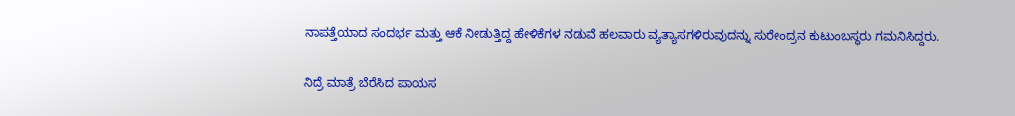ನಾಪತ್ತೆಯಾದ ಸಂದರ್ಭ ಮತ್ತು ಆಕೆ ನೀಡುತ್ತಿದ್ದ ಹೇಳಿಕೆಗಳ ನಡುವೆ ಹಲವಾರು ವ್ಯತ್ಯಾಸಗಳಿರುವುದನ್ನು ಸುರೇಂದ್ರನ ಕುಟುಂಬಸ್ಥರು ಗಮನಿಸಿದ್ದರು.

ನಿದ್ರೆ ಮಾತ್ರೆ ಬೆರೆಸಿದ ಪಾಯಸ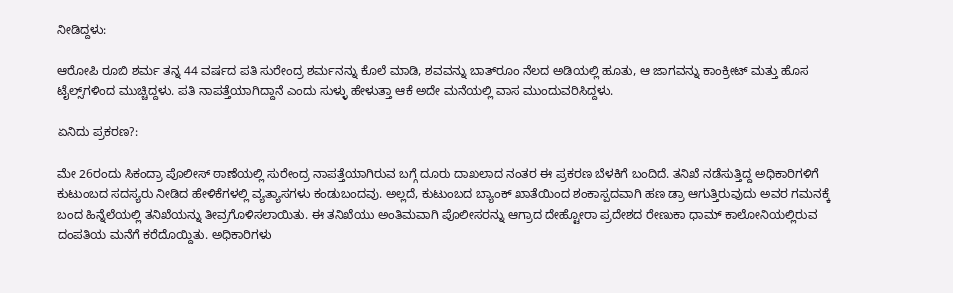ನೀಡಿದ್ದಳು:

ಆರೋಪಿ ರೂಬಿ ಶರ್ಮ ತನ್ನ 44 ವರ್ಷದ ಪತಿ ಸುರೇಂದ್ರ ಶರ್ಮನನ್ನು ಕೊಲೆ ಮಾಡಿ, ಶವವನ್ನು ಬಾತ್‌ರೂಂ ನೆಲದ ಅಡಿಯಲ್ಲಿ ಹೂತು, ಆ ಜಾಗವನ್ನು ಕಾಂಕ್ರೀಟ್ ಮತ್ತು ಹೊಸ ಟೈಲ್ಸ್‌ಗಳಿಂದ ಮುಚ್ಚಿದ್ದಳು. ಪತಿ ನಾಪತ್ತೆಯಾಗಿದ್ದಾನೆ ಎಂದು ಸುಳ್ಳು ಹೇಳುತ್ತಾ ಆಕೆ ಅದೇ ಮನೆಯಲ್ಲಿ ವಾಸ ಮುಂದುವರಿಸಿದ್ದಳು.

ಏನಿದು ಪ್ರಕರಣ?:

ಮೇ 26ರಂದು ಸಿಕಂದ್ರಾ ಪೊಲೀಸ್ ಠಾಣೆಯಲ್ಲಿ ಸುರೇಂದ್ರ ನಾಪತ್ತೆಯಾಗಿರುವ ಬಗ್ಗೆ ದೂರು ದಾಖಲಾದ ನಂತರ ಈ ಪ್ರಕರಣ ಬೆಳಕಿಗೆ ಬಂದಿದೆ. ತನಿಖೆ ನಡೆಸುತ್ತಿದ್ದ ಅಧಿಕಾರಿಗಳಿಗೆ ಕುಟುಂಬದ ಸದಸ್ಯರು ನೀಡಿದ ಹೇಳಿಕೆಗಳಲ್ಲಿ ವ್ಯತ್ಯಾಸಗಳು ಕಂಡುಬಂದವು. ಅಲ್ಲದೆ, ಕುಟುಂಬದ ಬ್ಯಾಂಕ್ ಖಾತೆಯಿಂದ ಶಂಕಾಸ್ಪದವಾಗಿ ಹಣ ಡ್ರಾ ಆಗುತ್ತಿರುವುದು ಅವರ ಗಮನಕ್ಕೆ ಬಂದ ಹಿನ್ನೆಲೆಯಲ್ಲಿ ತನಿಖೆಯನ್ನು ತೀವ್ರಗೊಳಿಸಲಾಯಿತು. ಈ ತನಿಖೆಯು ಅಂತಿಮವಾಗಿ ಪೊಲೀಸರನ್ನು ಆಗ್ರಾದ ದೇಹ್ಟೋರಾ ಪ್ರದೇಶದ ರೇಣುಕಾ ಧಾಮ್ ಕಾಲೋನಿಯಲ್ಲಿರುವ ದಂಪತಿಯ ಮನೆಗೆ ಕರೆದೊಯ್ದಿತು. ಅಧಿಕಾರಿಗಳು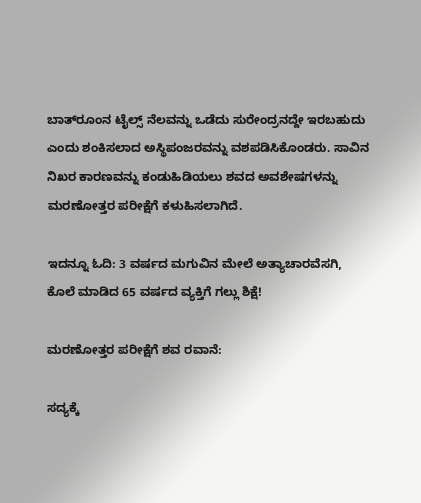ಬಾತ್‌ರೂಂನ ಟೈಲ್ಸ್ ನೆಲವನ್ನು ಒಡೆದು ಸುರೇಂದ್ರನದ್ದೇ ಇರಬಹುದು ಎಂದು ಶಂಕಿಸಲಾದ ಅಸ್ಥಿಪಂಜರವನ್ನು ವಶಪಡಿಸಿಕೊಂಡರು. ಸಾವಿನ ನಿಖರ ಕಾರಣವನ್ನು ಕಂಡುಹಿಡಿಯಲು ಶವದ ಅವಶೇಷಗಳನ್ನು ಮರಣೋತ್ತರ ಪರೀಕ್ಷೆಗೆ ಕಳುಹಿಸಲಾಗಿದೆ.

ಇದನ್ನೂ ಓದಿ: 3 ವರ್ಷದ ಮಗುವಿನ ಮೇಲೆ ಅತ್ಯಾಚಾರವೆಸಗಿ, ಕೊಲೆ ಮಾಡಿದ 65 ವರ್ಷದ ವ್ಯಕ್ತಿಗೆ ಗಲ್ಲು ಶಿಕ್ಷೆ!

ಮರಣೋತ್ತರ ಪರೀಕ್ಷೆಗೆ ಶವ ರವಾನೆ:

ಸದ್ಯಕ್ಕೆ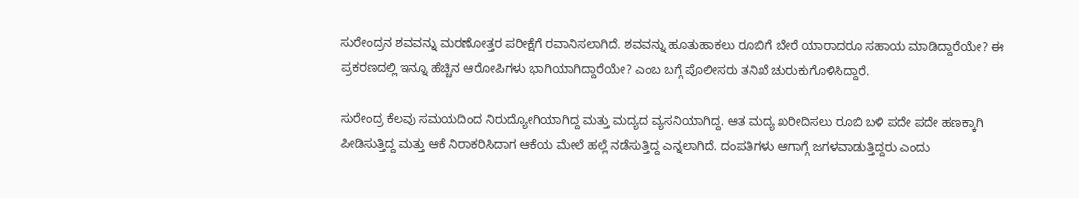ಸುರೇಂದ್ರನ ಶವವನ್ನು ಮರಣೋತ್ತರ ಪರೀಕ್ಷೆಗೆ ರವಾನಿಸಲಾಗಿದೆ. ಶವವನ್ನು ಹೂತುಹಾಕಲು ರೂಬಿಗೆ ಬೇರೆ ಯಾರಾದರೂ ಸಹಾಯ ಮಾಡಿದ್ದಾರೆಯೇ? ಈ ಪ್ರಕರಣದಲ್ಲಿ ಇನ್ನೂ ಹೆಚ್ಚಿನ ಆರೋಪಿಗಳು ಭಾಗಿಯಾಗಿದ್ದಾರೆಯೇ? ಎಂಬ ಬಗ್ಗೆ ಪೊಲೀಸರು ತನಿಖೆ ಚುರುಕುಗೊಳಿಸಿದ್ದಾರೆ.

ಸುರೇಂದ್ರ ಕೆಲವು ಸಮಯದಿಂದ ನಿರುದ್ಯೋಗಿಯಾಗಿದ್ದ ಮತ್ತು ಮದ್ಯದ ವ್ಯಸನಿಯಾಗಿದ್ದ. ಆತ ಮದ್ಯ ಖರೀದಿಸಲು ರೂಬಿ ಬಳಿ ಪದೇ ಪದೇ ಹಣಕ್ಕಾಗಿ ಪೀಡಿಸುತ್ತಿದ್ದ ಮತ್ತು ಆಕೆ ನಿರಾಕರಿಸಿದಾಗ ಆಕೆಯ ಮೇಲೆ ಹಲ್ಲೆ ನಡೆಸುತ್ತಿದ್ದ ಎನ್ನಲಾಗಿದೆ. ದಂಪತಿಗಳು ಆಗಾಗ್ಗೆ ಜಗಳವಾಡುತ್ತಿದ್ದರು ಎಂದು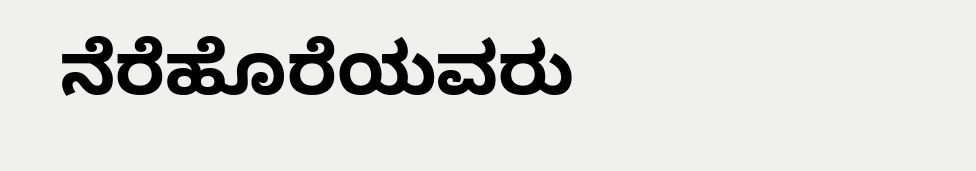ನೆರೆಹೊರೆಯವರು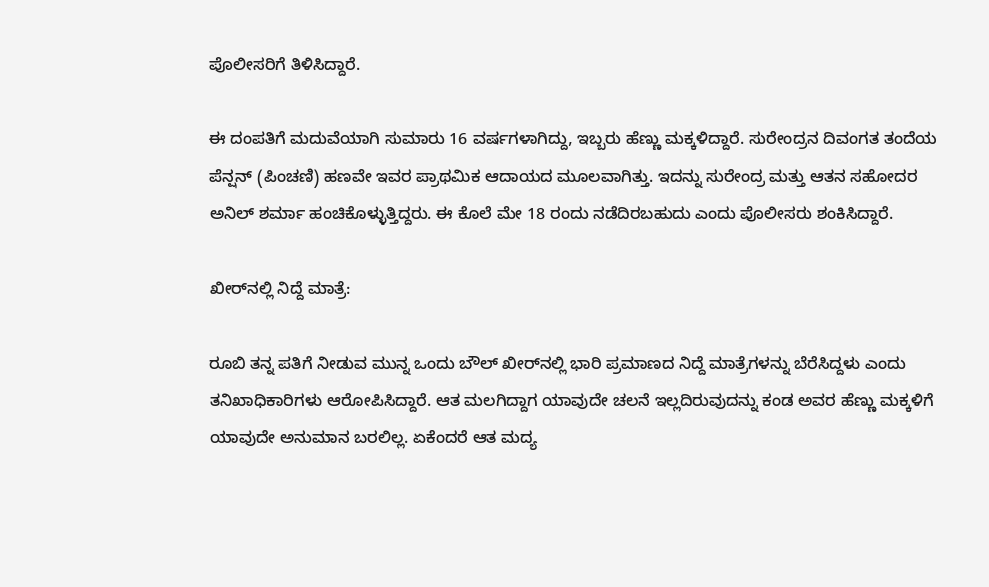ಪೊಲೀಸರಿಗೆ ತಿಳಿಸಿದ್ದಾರೆ.

ಈ ದಂಪತಿಗೆ ಮದುವೆಯಾಗಿ ಸುಮಾರು 16 ವರ್ಷಗಳಾಗಿದ್ದು, ಇಬ್ಬರು ಹೆಣ್ಣು ಮಕ್ಕಳಿದ್ದಾರೆ. ಸುರೇಂದ್ರನ ದಿವಂಗತ ತಂದೆಯ ಪೆನ್ಷನ್ (ಪಿಂಚಣಿ) ಹಣವೇ ಇವರ ಪ್ರಾಥಮಿಕ ಆದಾಯದ ಮೂಲವಾಗಿತ್ತು. ಇದನ್ನು ಸುರೇಂದ್ರ ಮತ್ತು ಆತನ ಸಹೋದರ ಅನಿಲ್ ಶರ್ಮಾ ಹಂಚಿಕೊಳ್ಳುತ್ತಿದ್ದರು. ಈ ಕೊಲೆ ಮೇ 18 ರಂದು ನಡೆದಿರಬಹುದು ಎಂದು ಪೊಲೀಸರು ಶಂಕಿಸಿದ್ದಾರೆ.

ಖೀರ್‌ನಲ್ಲಿ ನಿದ್ದೆ ಮಾತ್ರೆ:

ರೂಬಿ ತನ್ನ ಪತಿಗೆ ನೀಡುವ ಮುನ್ನ ಒಂದು ಬೌಲ್ ಖೀರ್‌ನಲ್ಲಿ ಭಾರಿ ಪ್ರಮಾಣದ ನಿದ್ದೆ ಮಾತ್ರೆಗಳನ್ನು ಬೆರೆಸಿದ್ದಳು ಎಂದು ತನಿಖಾಧಿಕಾರಿಗಳು ಆರೋಪಿಸಿದ್ದಾರೆ. ಆತ ಮಲಗಿದ್ದಾಗ ಯಾವುದೇ ಚಲನೆ ಇಲ್ಲದಿರುವುದನ್ನು ಕಂಡ ಅವರ ಹೆಣ್ಣು ಮಕ್ಕಳಿಗೆ ಯಾವುದೇ ಅನುಮಾನ ಬರಲಿಲ್ಲ. ಏಕೆಂದರೆ ಆತ ಮದ್ಯ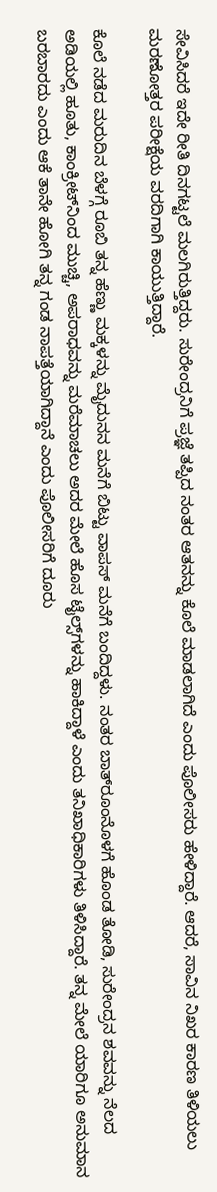ಸೇವಿಸಿದರೆ ಇದೇ ರೀತಿ ದಿನಗಟ್ಟಲೆ ಮಲಗಿರುತ್ತಿದ್ದರು. ಸುರೇಂದ್ರನಿಗೆ ಪ್ರಜ್ಞೆ ತಪ್ಪಿದ ನಂತರ ಆತನನ್ನು ಕೊಲೆ ಮಾಡಲಾಗಿದೆ ಎಂದು ಪೊಲೀಸರು ಹೇಳಿದ್ದಾರೆ. ಆದರೆ, ಸಾವಿನ ನಿಖರ ಕಾರಣ ತಿಳಿಯಲು ಮರಣೋತ್ತರ ಪರೀಕ್ಷೆಯ ವರದಿಗಾಗಿ ಕಾಯುತ್ತಿದ್ದಾರೆ.

ಕೊಲೆ ನಡೆದ ಮರುದಿನ ಬೆಳಗ್ಗೆ ರೂಬಿ ತನ್ನ ಹೆಣ್ಣು ಮಕ್ಕಳನ್ನು ಮೈದುನನ ಮನೆಗೆ ಬಿಟ್ಟು ವಾಪಸ್ ಮನೆಗೆ ಬಂದಿದ್ದಳು. ನಂತರ ಬಾತ್‌ರೂಂನೊಳಗೆ ಹೊಂಡ ತೋಡಿ, ಸುರೇಂದ್ರನ ಶವವನ್ನು ನೆಲದ ಅಡಿಯಲ್ಲಿ ಹೂತು, ಕಾಂಕ್ರೀಟ್‌ನಿಂದ ಮುಚ್ಚಿ, ಅಪರಾಧವನ್ನು ಮರೆಮಾಚಲು ಅದರ ಮೇಲೆ ಹೊಸ ಟೈಲ್ಸ್‌ಗಳನ್ನು ಹಾಕಿದ್ದಾಳೆ ಎಂದು ತನಿಖಾಧಿಕಾರಿಗಳು ತಿಳಿಸಿದ್ದಾರೆ. ತನ್ನ ಮೇಲೆ ಯಾರಿಗೂ ಅನುಮಾನ ಬರಬಾರದು ಎಂದು ಆಕೆ ತಾನೇ ಹೋಗಿ ತನ್ನ ಗಂಡ ನಾಪತ್ತೆಯಾಗಿದ್ದಾನೆ ಎಂದು ಪೊಲೀಸರಿಗೆ ದೂರು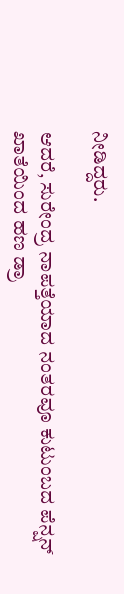ನೀಡಿದ್ದರು.

ಆದರೆ, ಸುರೇಂದ್ರ ನಾಪತ್ತೆಯಾದ ನಂತರವೂ ಕುಟುಂಬದ ಪೆನ್ಷನ್ ಖಾತೆಯಿಂದ ಹಣ ಡ್ರಾ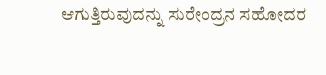ಆಗುತ್ತಿರುವುದನ್ನು ಸುರೇಂದ್ರನ ಸಹೋದರ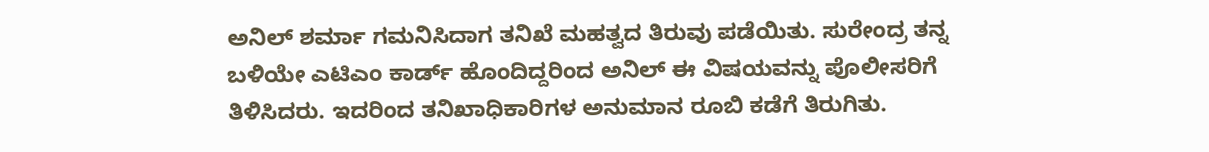ಅನಿಲ್ ಶರ್ಮಾ ಗಮನಿಸಿದಾಗ ತನಿಖೆ ಮಹತ್ವದ ತಿರುವು ಪಡೆಯಿತು. ಸುರೇಂದ್ರ ತನ್ನ ಬಳಿಯೇ ಎಟಿಎಂ ಕಾರ್ಡ್ ಹೊಂದಿದ್ದರಿಂದ ಅನಿಲ್ ಈ ವಿಷಯವನ್ನು ಪೊಲೀಸರಿಗೆ ತಿಳಿಸಿದರು. ಇದರಿಂದ ತನಿಖಾಧಿಕಾರಿಗಳ ಅನುಮಾನ ರೂಬಿ ಕಡೆಗೆ ತಿರುಗಿತು.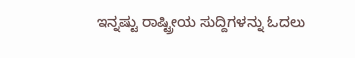ಇನ್ನಷ್ಟು ರಾಷ್ಟ್ರೀಯ ಸುದ್ದಿಗಳನ್ನು ಓದಲು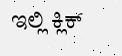ಇಲ್ಲಿ ಕ್ಲಿಕ್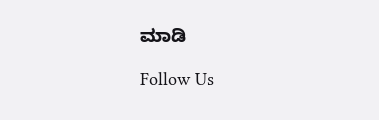ಮಾಡಿ

Follow Us